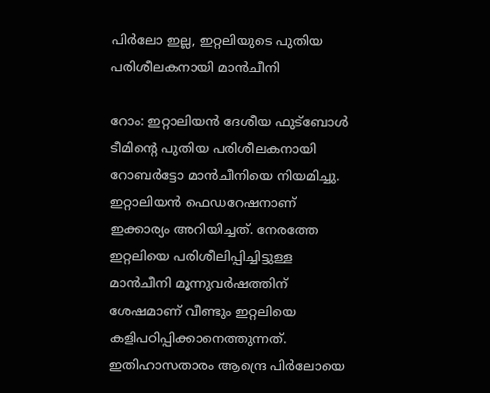പിർലോ ഇല്ല, ഇറ്റലിയുടെ പുതിയ പരിശീലകനായി മാൻചീനി

റോം: ഇറ്റാലിയൻ ദേശീയ ഫുട്ബോൾ ടീമിന്റെ പുതിയ പരിശീലകനായി റോബർട്ടോ മാൻചീനിയെ നിയമിച്ചു. ഇറ്റാലിയൻ ഫെഡറേഷനാണ് ഇക്കാര്യം അറിയിച്ചത്. നേരത്തേ ഇറ്റലിയെ പരിശീലിപ്പിച്ചിട്ടുള്ള മാൻചീനി മൂന്നുവർഷത്തിന് ശേഷമാണ് വീണ്ടും ഇറ്റലിയെ കളിപഠിപ്പിക്കാനെത്തുന്നത്. ഇതിഹാസതാരം ആന്ദ്രെ പിർലോയെ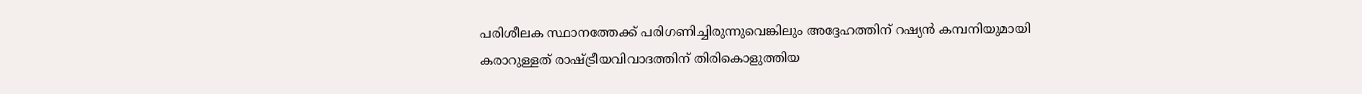പരിശീലക സ്ഥാനത്തേക്ക് പരിഗണിച്ചിരുന്നുവെങ്കിലും അദ്ദേഹത്തിന് റഷ്യൻ കമ്പനിയുമായി കരാറുള്ളത് രാഷ്ട്രീയവിവാദത്തിന് തിരികൊളുത്തിയ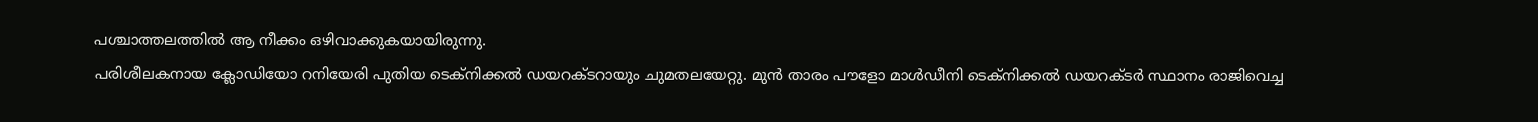പശ്ചാത്തലത്തിൽ ആ നീക്കം ഒഴിവാക്കുകയായിരുന്നു.
പരിശീലകനായ ക്ലോഡിയോ റനിയേരി പുതിയ ടെക്നിക്കൽ ഡയറക്ടറായും ചുമതലയേറ്റു. മുൻ താരം പൗളോ മാൾഡീനി ടെക്നിക്കൽ ഡയറക്ടർ സ്ഥാനം രാജിവെച്ച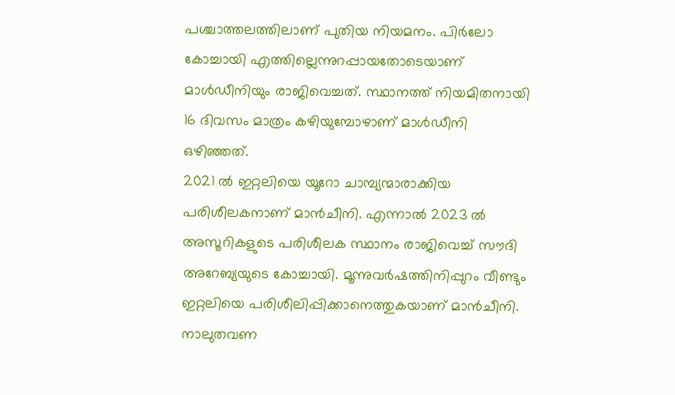പശ്ചാത്തലത്തിലാണ് പുതിയ നിയമനം. പിർലോ കോച്ചായി എത്തില്ലെന്നുറപ്പായതോടെയാണ് മാൾഡീനിയും രാജിവെച്ചത്. സ്ഥാനത്ത് നിയമിതനായി 16 ദിവസം മാത്രം കഴിയുമ്പോഴാണ് മാൾഡീനി ഒഴിഞ്ഞത്.
2021 ൽ ഇറ്റലിയെ യൂറോ ചാമ്പ്യന്മാരാക്കിയ പരിശീലകനാണ് മാൻചീനി. എന്നാൽ 2023 ൽ അസൂറികളുടെ പരിശീലക സ്ഥാനം രാജിവെച്ച് സൗദി അറേബ്യയുടെ കോച്ചായി. മൂന്നുവർഷത്തിനിപ്പുറം വീണ്ടും ഇറ്റലിയെ പരിശീലിപ്പിക്കാനെത്തുകയാണ് മാൻചീനി. നാലുതവണ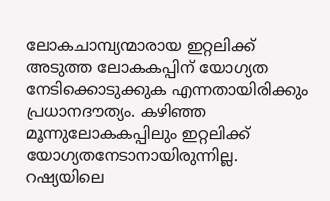ലോകചാമ്പ്യന്മാരായ ഇറ്റലിക്ക് അടുത്ത ലോകകപ്പിന് യോഗ്യത നേടിക്കൊടുക്കുക എന്നതായിരിക്കും പ്രധാനദൗത്യം. കഴിഞ്ഞ മൂന്നുലോകകപ്പിലും ഇറ്റലിക്ക് യോഗ്യതനേടാനായിരുന്നില്ല.
റഷ്യയിലെ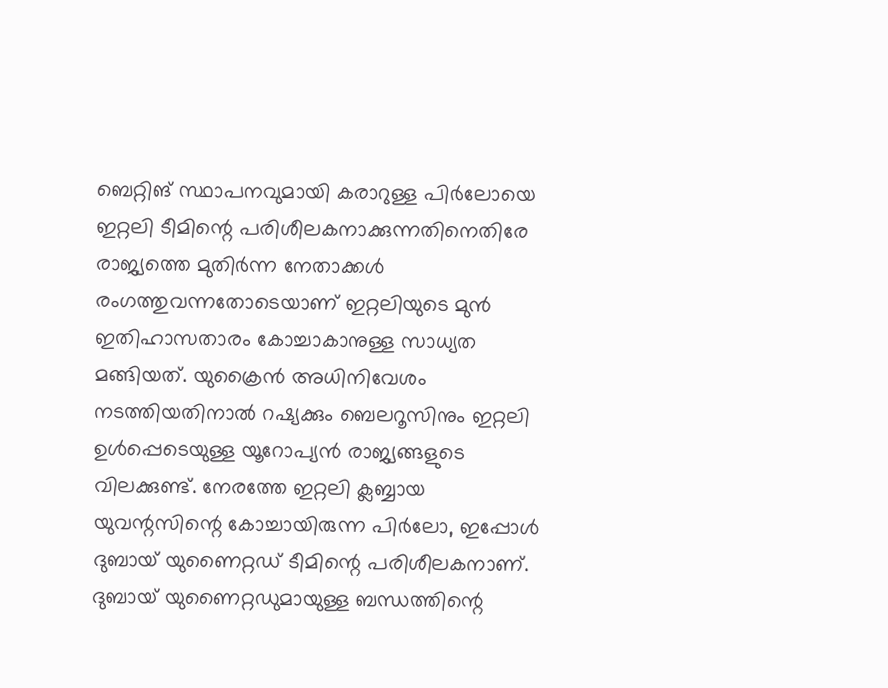ബെറ്റിങ് സ്ഥാപനവുമായി കരാറുള്ള പിർലോയെ ഇറ്റലി ടീമിന്റെ പരിശീലകനാക്കുന്നതിനെതിരേ രാജ്യത്തെ മുതിർന്ന നേതാക്കൾ രംഗത്തുവന്നതോടെയാണ് ഇറ്റലിയുടെ മുൻ ഇതിഹാസതാരം കോച്ചാകാനുള്ള സാധ്യത മങ്ങിയത്. യുക്രൈൻ അധിനിവേശം നടത്തിയതിനാൽ റഷ്യക്കും ബെലറൂസിനും ഇറ്റലി ഉൾപ്പെടെയുള്ള യൂറോപ്യൻ രാജ്യങ്ങളുടെ വിലക്കുണ്ട്. നേരത്തേ ഇറ്റലി ക്ലബ്ബായ യുവന്റസിന്റെ കോച്ചായിരുന്ന പിർലോ, ഇപ്പോൾ ദുബായ് യുണൈറ്റഡ് ടീമിന്റെ പരിശീലകനാണ്. ദുബായ് യുണൈറ്റഡുമായുള്ള ബന്ധത്തിന്റെ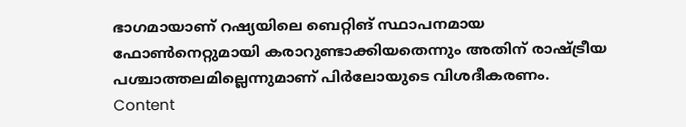ഭാഗമായാണ് റഷ്യയിലെ ബെറ്റിങ് സ്ഥാപനമായ ഫോൺനെറ്റുമായി കരാറുണ്ടാക്കിയതെന്നും അതിന് രാഷ്ട്രീയ പശ്ചാത്തലമില്ലെന്നുമാണ് പിർലോയുടെ വിശദീകരണം.
Content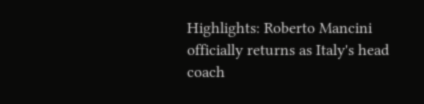Highlights: Roberto Mancini officially returns as Italy's head coach